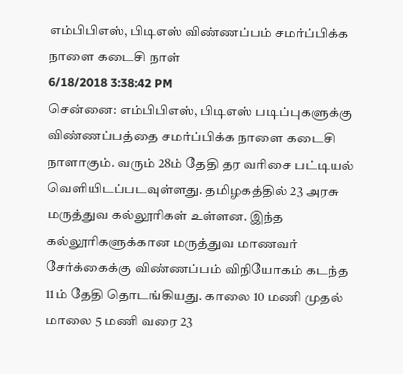எம்பிபிஎஸ், பிடிஎஸ் விண்ணப்பம் சமர்ப்பிக்க நாளை கடைசி நாள்
6/18/2018 3:38:42 PM
சென்னை: எம்பிபிஎஸ், பிடிஎஸ் படிப்புகளுக்கு விண்ணப்பத்தை சமர்ப்பிக்க நாளை கடைசி நாளாகும். வரும் 28ம் தேதி தர வரிசை பட்டியல் வெளியிடப்படவுள்ளது. தமிழகத்தில் 23 அரசு மருத்துவ கல்லூரிகள் உள்ளன. இந்த கல்லூரிகளுக்கான மருத்துவ மாணவர் சேர்க்கைக்கு விண்ணப்பம் விநியோகம் கடந்த 11ம் தேதி தொடங்கியது. காலை 10 மணி முதல் மாலை 5 மணி வரை 23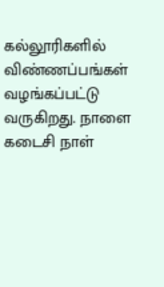கல்லூரிகளில் விண்ணப்பங்கள் வழங்கப்பட்டு வருகிறது. நாளை கடைசி நாள்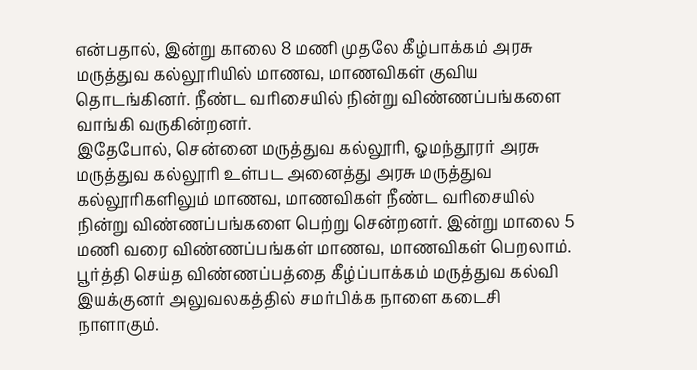என்பதால், இன்று காலை 8 மணி முதலே கீழ்பாக்கம் அரசு மருத்துவ கல்லூரியில் மாணவ, மாணவிகள் குவிய தொடங்கினர். நீண்ட வரிசையில் நின்று விண்ணப்பங்களை வாங்கி வருகின்றனர்.
இதேபோல், சென்னை மருத்துவ கல்லூரி, ஓமந்தூரர் அரசு மருத்துவ கல்லூரி உள்பட அனைத்து அரசு மருத்துவ கல்லூரிகளிலும் மாணவ, மாணவிகள் நீண்ட வரிசையில் நின்று விண்ணப்பங்களை பெற்று சென்றனர். இன்று மாலை 5 மணி வரை விண்ணப்பங்கள் மாணவ, மாணவிகள் பெறலாம். பூர்த்தி செய்த விண்ணப்பத்தை கீழ்ப்பாக்கம் மருத்துவ கல்வி இயக்குனர் அலுவலகத்தில் சமர்பிக்க நாளை கடைசி நாளாகும்.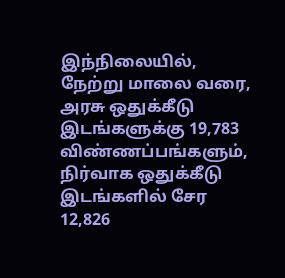இந்நிலையில், நேற்று மாலை வரை, அரசு ஒதுக்கீடு இடங்களுக்கு 19,783 விண்ணப்பங்களும், நிர்வாக ஒதுக்கீடு இடங்களில் சேர 12,826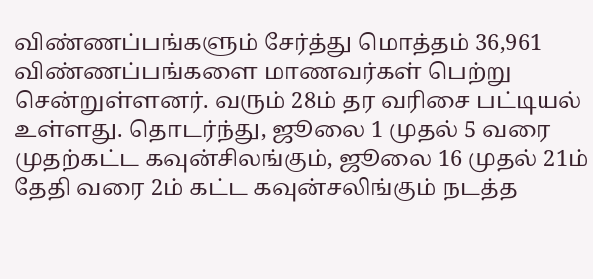விண்ணப்பங்களும் சேர்த்து மொத்தம் 36,961 விண்ணப்பங்களை மாணவர்கள் பெற்று சென்றுள்ளனர். வரும் 28ம் தர வரிசை பட்டியல் உள்ளது. தொடர்ந்து, ஜூலை 1 முதல் 5 வரை முதற்கட்ட கவுன்சிலங்கும், ஜூலை 16 முதல் 21ம் தேதி வரை 2ம் கட்ட கவுன்சலிங்கும் நடத்த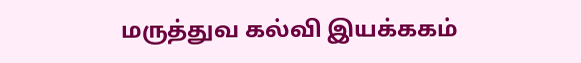மருத்துவ கல்வி இயக்ககம்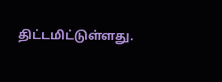திட்டமிட்டுள்ளது.